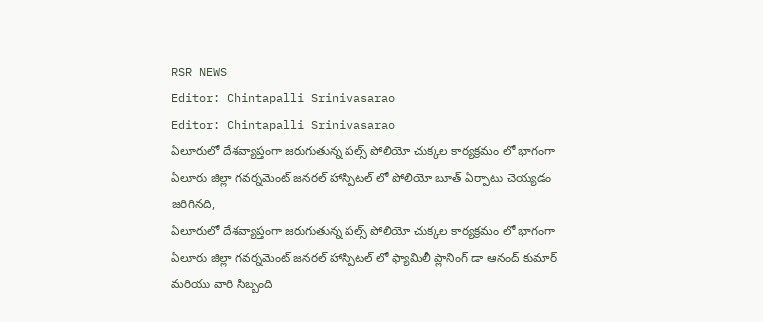RSR NEWS
Editor: Chintapalli Srinivasarao
Editor: Chintapalli Srinivasarao
ఏలూరులో దేశవ్యాప్తంగా జరుగుతున్న పల్స్ పోలియో చుక్కల కార్యక్రమం లో భాగంగా ఏలూరు జిల్లా గవర్నమెంట్ జనరల్ హాస్పిటల్ లో పోలియో బూత్ ఏర్పాటు చెయ్యడం జరిగినది,
ఏలూరులో దేశవ్యాప్తంగా జరుగుతున్న పల్స్ పోలియో చుక్కల కార్యక్రమం లో భాగంగా ఏలూరు జిల్లా గవర్నమెంట్ జనరల్ హాస్పిటల్ లో ఫ్యామిలీ ప్లానింగ్ డా ఆనంద్ కుమార్ మరియు వారి సిబ్బంది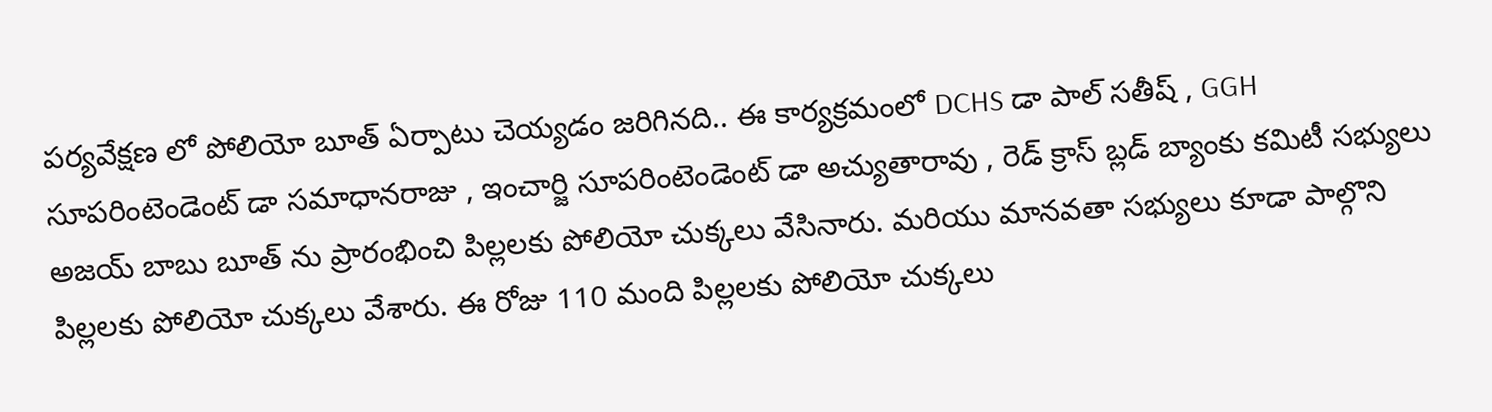పర్యవేక్షణ లో పోలియో బూత్ ఏర్పాటు చెయ్యడం జరిగినది.. ఈ కార్యక్రమంలో DCHS డా పాల్ సతీష్ , GGH సూపరింటెండెంట్ డా సమాధానరాజు , ఇంచార్జి సూపరింటెండెంట్ డా అచ్యుతారావు , రెడ్ క్రాస్ బ్లడ్ బ్యాంకు కమిటీ సభ్యులు అజయ్ బాబు బూత్ ను ప్రారంభించి పిల్లలకు పోలియో చుక్కలు వేసినారు. మరియు మానవతా సభ్యులు కూడా పాల్గొని పిల్లలకు పోలియో చుక్కలు వేశారు. ఈ రోజు 110 మంది పిల్లలకు పోలియో చుక్కలు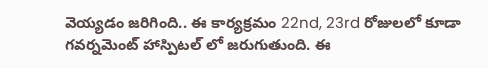వెయ్యడం జరిగింది.. ఈ కార్యక్రమం 22nd, 23rd రోజులలో కూడా గవర్నమెంట్ హాస్పిటల్ లో జరుగుతుంది. ఈ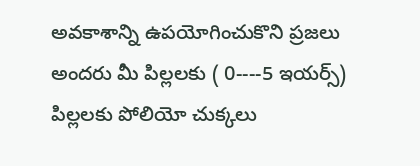అవకాశాన్ని ఉపయోగించుకొని ప్రజలు అందరు మీ పిల్లలకు ( 0----5 ఇయర్స్) పిల్లలకు పోలియో చుక్కలు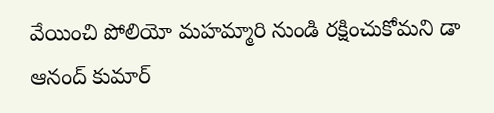వేయించి పోలియో మహమ్మారి నుండి రక్షించుకోమని డా ఆనంద్ కుమార్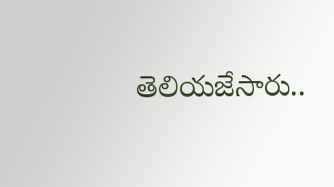తెలియజేసారు..